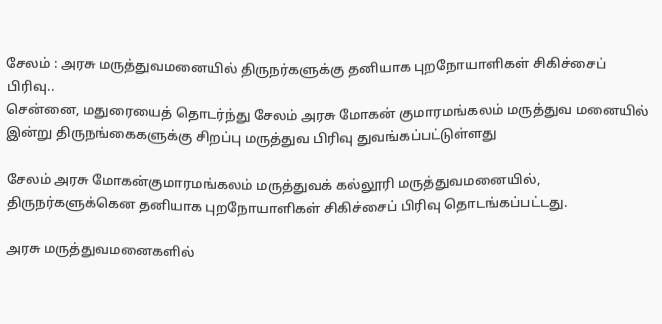சேலம் : அரசு மருத்துவமனையில் திருநர்களுக்கு தனியாக புறநோயாளிகள் சிகிச்சைப் பிரிவு..
சென்னை, மதுரையைத் தொடர்ந்து சேலம் அரசு மோகன் குமாரமங்கலம் மருத்துவ மனையில் இன்று திருநங்கைகளுக்கு சிறப்பு மருத்துவ பிரிவு துவங்கப்பட்டுள்ளது

சேலம் அரசு மோகன்குமாரமங்கலம் மருத்துவக் கல்லூரி மருத்துவமனையில், திருநர்களுக்கென தனியாக புறநோயாளிகள் சிகிச்சைப் பிரிவு தொடங்கப்பட்டது.

அரசு மருத்துவமனைகளில்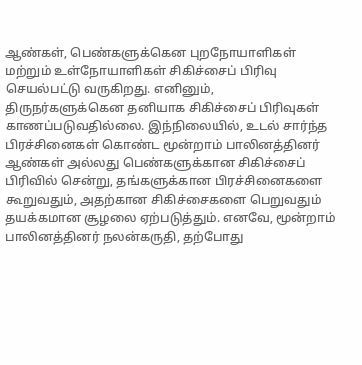ஆண்கள், பெண்களுக்கென புறநோயாளிகள் மற்றும் உள்நோயாளிகள் சிகிச்சைப் பிரிவு செயல்பட்டு வருகிறது. எனினும், திருநர்களுக்கென தனியாக சிகிச்சைப் பிரிவுகள் காணப்படுவதில்லை. இந்நிலையில், உடல் சார்ந்த பிரச்சினைகள் கொண்ட மூன்றாம் பாலினத்தினர் ஆண்கள் அல்லது பெண்களுக்கான சிகிச்சைப் பிரிவில் சென்று, தங்களுக்கான பிரச்சினைகளை கூறுவதும், அதற்கான சிகிச்சைகளை பெறுவதும் தயக்கமான சூழலை ஏற்படுத்தும். எனவே, மூன்றாம் பாலினத்தினர் நலன்கருதி, தற்போது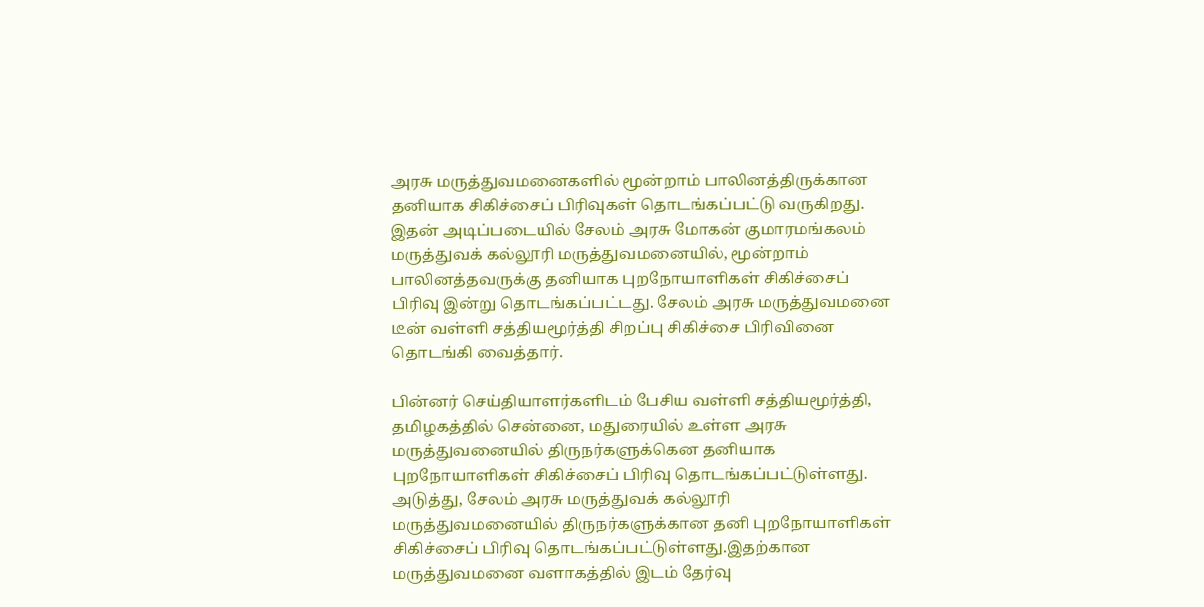அரசு மருத்துவமனைகளில் மூன்றாம் பாலினத்திருக்கான தனியாக சிகிச்சைப் பிரிவுகள் தொடங்கப்பட்டு வருகிறது.
இதன் அடிப்படையில் சேலம் அரசு மோகன் குமாரமங்கலம் மருத்துவக் கல்லூரி மருத்துவமனையில், மூன்றாம் பாலினத்தவருக்கு தனியாக புறநோயாளிகள் சிகிச்சைப் பிரிவு இன்று தொடங்கப்பட்டது. சேலம் அரசு மருத்துவமனை டீன் வள்ளி சத்தியமூர்த்தி சிறப்பு சிகிச்சை பிரிவினை தொடங்கி வைத்தார்.

பின்னர் செய்தியாளர்களிடம் பேசிய வள்ளி சத்தியமூர்த்தி, தமிழகத்தில் சென்னை, மதுரையில் உள்ள அரசு மருத்துவனையில் திருநர்களுக்கென தனியாக புறநோயாளிகள் சிகிச்சைப் பிரிவு தொடங்கப்பட்டுள்ளது. அடுத்து, சேலம் அரசு மருத்துவக் கல்லூரி மருத்துவமனையில் திருநர்களுக்கான தனி புறநோயாளிகள் சிகிச்சைப் பிரிவு தொடங்கப்பட்டுள்ளது.இதற்கான மருத்துவமனை வளாகத்தில் இடம் தேர்வு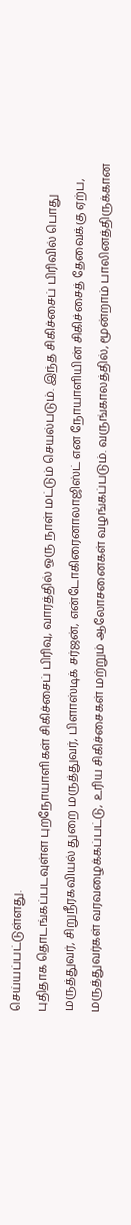செய்யப்பட்டுள்ளது.
புதிதாக தொடங்கப்படவுள்ள புறநோயாளிகள் சிகிச்சைப் பிரிவு, வாரத்தில் ஒரு நாள் மட்டும் செயல்படும். இந்த சிகிச்சைப் பிரிவில் பொது மருத்துவர், சிறுநீரகவியல் துறை மருத்துவர், பிளாஸ்டிக் சர்ஜன், என்டோகிரைனாலாஜிஸ்ட் என நோயாளியின் சிகிச்சைத் தேவைக்கு ஏற்ப, மருத்துவர்கள் வரவழைக்கப்பட்டு, உரிய சிகிச்சைகள் மற்றும் ஆலோசனைகள் வழங்கப்படும். வருங்காலத்தில், மூன்றாம் பாலினத்திருக்கான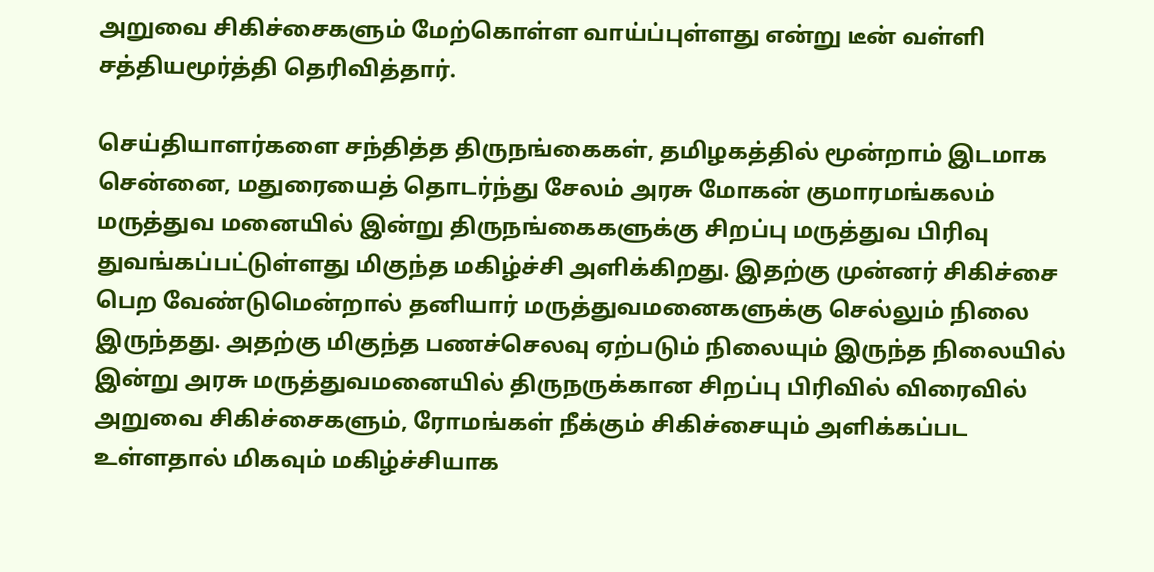அறுவை சிகிச்சைகளும் மேற்கொள்ள வாய்ப்புள்ளது என்று டீன் வள்ளி சத்தியமூர்த்தி தெரிவித்தார்.

செய்தியாளர்களை சந்தித்த திருநங்கைகள், தமிழகத்தில் மூன்றாம் இடமாக சென்னை, மதுரையைத் தொடர்ந்து சேலம் அரசு மோகன் குமாரமங்கலம் மருத்துவ மனையில் இன்று திருநங்கைகளுக்கு சிறப்பு மருத்துவ பிரிவு துவங்கப்பட்டுள்ளது மிகுந்த மகிழ்ச்சி அளிக்கிறது. இதற்கு முன்னர் சிகிச்சை பெற வேண்டுமென்றால் தனியார் மருத்துவமனைகளுக்கு செல்லும் நிலை இருந்தது. அதற்கு மிகுந்த பணச்செலவு ஏற்படும் நிலையும் இருந்த நிலையில் இன்று அரசு மருத்துவமனையில் திருநருக்கான சிறப்பு பிரிவில் விரைவில் அறுவை சிகிச்சைகளும், ரோமங்கள் நீக்கும் சிகிச்சையும் அளிக்கப்பட உள்ளதால் மிகவும் மகிழ்ச்சியாக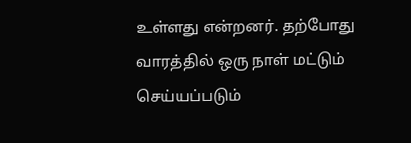உள்ளது என்றனர். தற்போது வாரத்தில் ஒரு நாள் மட்டும் செய்யப்படும்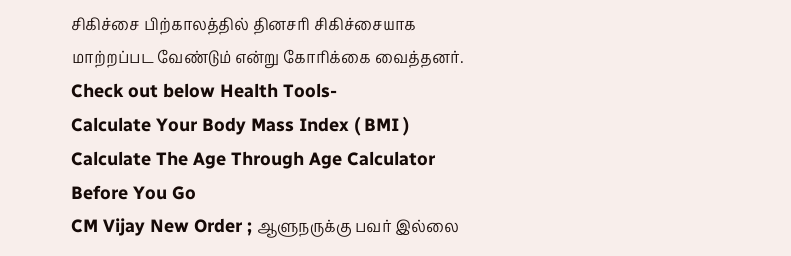சிகிச்சை பிற்காலத்தில் தினசரி சிகிச்சையாக மாற்றப்பட வேண்டும் என்று கோரிக்கை வைத்தனர்.
Check out below Health Tools-
Calculate Your Body Mass Index ( BMI )
Calculate The Age Through Age Calculator
Before You Go
CM Vijay New Order ; ஆளுநருக்கு பவர் இல்லை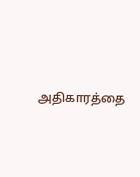அதிகாரத்தை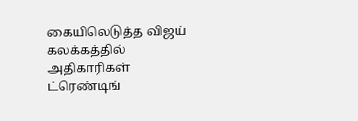கையிலெடுத்த விஜய் கலக்கத்தில் அதிகாரிகள்
ட்ரெண்டிங்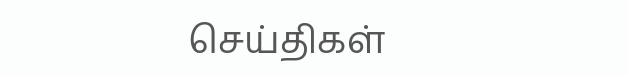செய்திகள்